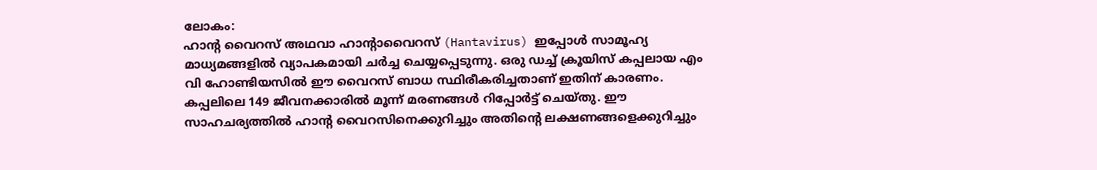ലോകം:
ഹാൻ്റ വൈറസ് അഥവാ ഹാൻ്റാവൈറസ് (Hantavirus) ഇപ്പോൾ സാമൂഹ്യ മാധ്യമങ്ങളിൽ വ്യാപകമായി ചർച്ച ചെയ്യപ്പെടുന്നു. ഒരു ഡച്ച് ക്രൂയിസ് കപ്പലായ എം വി ഹോണ്ടിയസിൽ ഈ വൈറസ് ബാധ സ്ഥിരീകരിച്ചതാണ് ഇതിന് കാരണം. കപ്പലിലെ 149 ജീവനക്കാരിൽ മൂന്ന് മരണങ്ങൾ റിപ്പോർട്ട് ചെയ്തു. ഈ സാഹചര്യത്തിൽ ഹാൻ്റ വൈറസിനെക്കുറിച്ചും അതിന്റെ ലക്ഷണങ്ങളെക്കുറിച്ചും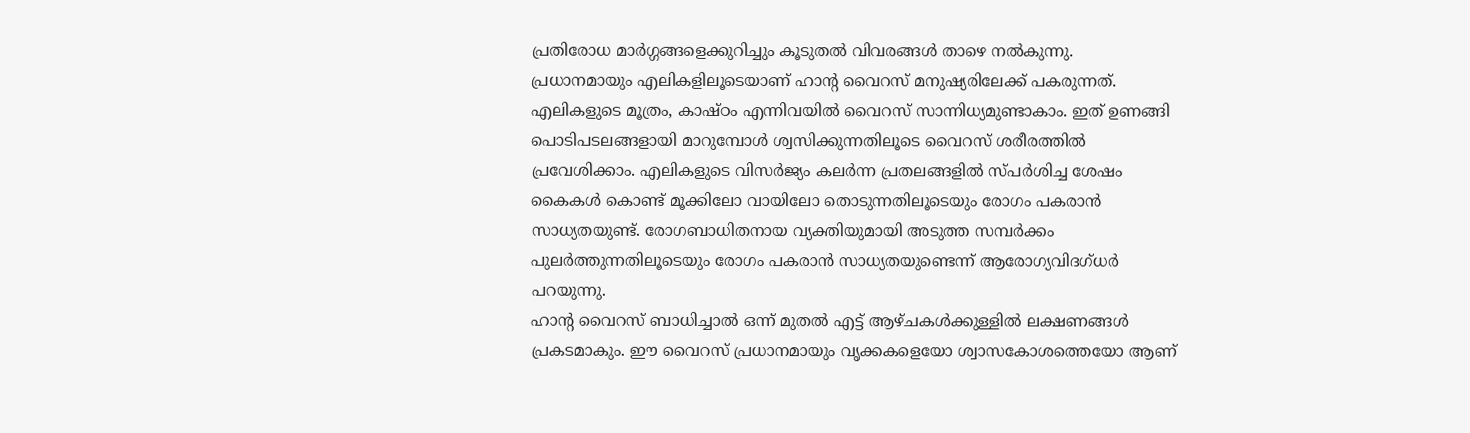പ്രതിരോധ മാർഗ്ഗങ്ങളെക്കുറിച്ചും കൂടുതൽ വിവരങ്ങൾ താഴെ നൽകുന്നു.
പ്രധാനമായും എലികളിലൂടെയാണ് ഹാൻ്റ വൈറസ് മനുഷ്യരിലേക്ക് പകരുന്നത്. എലികളുടെ മൂത്രം, കാഷ്ഠം എന്നിവയിൽ വൈറസ് സാന്നിധ്യമുണ്ടാകാം. ഇത് ഉണങ്ങി പൊടിപടലങ്ങളായി മാറുമ്പോൾ ശ്വസിക്കുന്നതിലൂടെ വൈറസ് ശരീരത്തിൽ പ്രവേശിക്കാം. എലികളുടെ വിസർജ്യം കലർന്ന പ്രതലങ്ങളിൽ സ്പർശിച്ച ശേഷം കൈകൾ കൊണ്ട് മൂക്കിലോ വായിലോ തൊടുന്നതിലൂടെയും രോഗം പകരാൻ സാധ്യതയുണ്ട്. രോഗബാധിതനായ വ്യക്തിയുമായി അടുത്ത സമ്പർക്കം പുലർത്തുന്നതിലൂടെയും രോഗം പകരാൻ സാധ്യതയുണ്ടെന്ന് ആരോഗ്യവിദഗ്ധർ പറയുന്നു.
ഹാൻ്റ വൈറസ് ബാധിച്ചാൽ ഒന്ന് മുതൽ എട്ട് ആഴ്ചകൾക്കുള്ളിൽ ലക്ഷണങ്ങൾ പ്രകടമാകും. ഈ വൈറസ് പ്രധാനമായും വൃക്കകളെയോ ശ്വാസകോശത്തെയോ ആണ്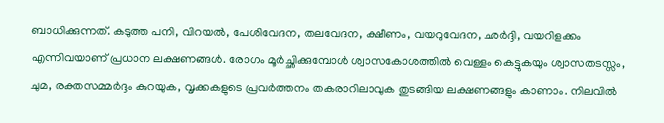ബാധിക്കുന്നത്. കടുത്ത പനി, വിറയൽ, പേശിവേദന, തലവേദന, ക്ഷീണം, വയറുവേദന, ഛർദ്ദി, വയറിളക്കം എന്നിവയാണ് പ്രധാന ലക്ഷണങ്ങൾ. രോഗം മൂർച്ഛിക്കുമ്പോൾ ശ്വാസകോശത്തിൽ വെള്ളം കെട്ടുകയും ശ്വാസതടസ്സം, ചുമ, രക്തസമ്മർദ്ദം കുറയുക, വൃക്കകളുടെ പ്രവർത്തനം തകരാറിലാവുക തുടങ്ങിയ ലക്ഷണങ്ങളും കാണാം. നിലവിൽ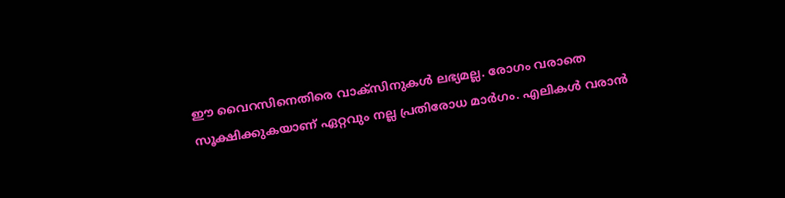ഈ വൈറസിനെതിരെ വാക്സിനുകൾ ലഭ്യമല്ല. രോഗം വരാതെ സൂക്ഷിക്കുകയാണ് ഏറ്റവും നല്ല പ്രതിരോധ മാർഗം. എലികൾ വരാൻ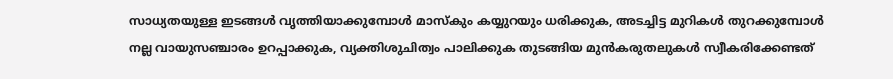സാധ്യതയുള്ള ഇടങ്ങൾ വൃത്തിയാക്കുമ്പോൾ മാസ്കും കയ്യുറയും ധരിക്കുക, അടച്ചിട്ട മുറികൾ തുറക്കുമ്പോൾ നല്ല വായുസഞ്ചാരം ഉറപ്പാക്കുക, വ്യക്തിശുചിത്വം പാലിക്കുക തുടങ്ങിയ മുൻകരുതലുകൾ സ്വീകരിക്കേണ്ടത്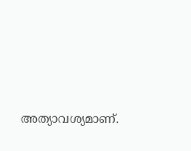അത്യാവശ്യമാണ്.